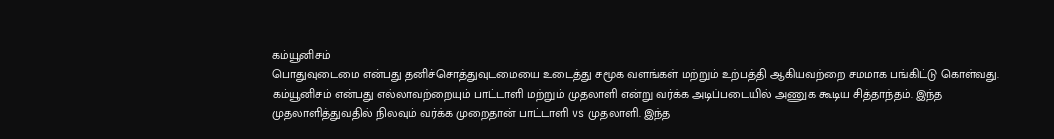கம்யூனிசம்
பொதுவுடைமை என்பது தனிச்சொத்துவுடமையை உடைத்து சமூக வளங்கள் மற்றும் உற்பத்தி ஆகியவற்றை சமமாக பங்கிட்டு கொள்வது. கம்யூனிசம் என்பது எல்லாவற்றையும் பாட்டாளி மற்றும் முதலாளி என்று வர்க்க அடிப்படையில் அணுக கூடிய சித்தாந்தம். இந்த முதலாளித்துவதில் நிலவும் வர்க்க முறைதான் பாட்டாளி vs முதலாளி. இந்த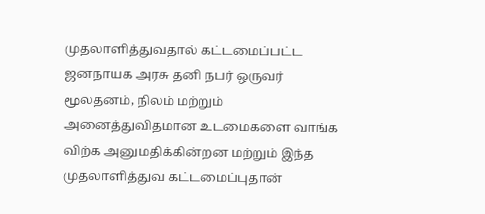முதலாளித்துவதால் கட்டமைப்பட்ட ஜனநாயக அரசு தனி நபர் ஒருவர் மூலதனம், நிலம் மற்றும் அனைத்துவிதமான உடமைகளை வாங்க விற்க அனுமதிக்கின்றன மற்றும் இந்த முதலாளித்துவ கட்டமைப்புதான்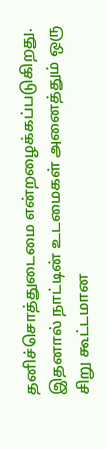தனிச்சொத்துடைமை என்றழைக்கப்படுகிறது. இதனால் நாட்டின் உடமைகள் அனைத்தும் ஒரு சிறு கூட்டமான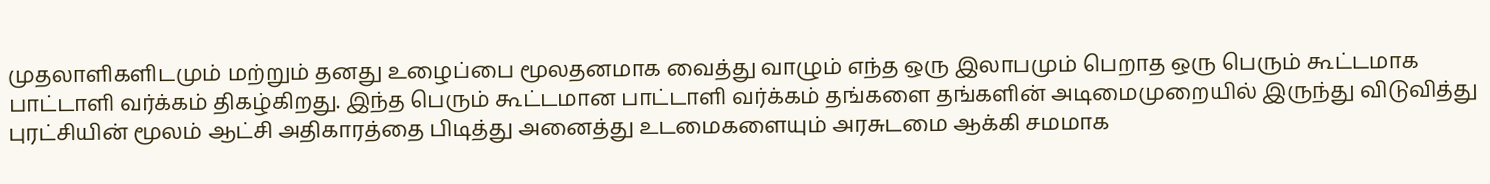முதலாளிகளிடமும் மற்றும் தனது உழைப்பை மூலதனமாக வைத்து வாழும் எந்த ஒரு இலாபமும் பெறாத ஒரு பெரும் கூட்டமாக பாட்டாளி வர்க்கம் திகழ்கிறது. இந்த பெரும் கூட்டமான பாட்டாளி வர்க்கம் தங்களை தங்களின் அடிமைமுறையில் இருந்து விடுவித்து புரட்சியின் மூலம் ஆட்சி அதிகாரத்தை பிடித்து அனைத்து உடமைகளையும் அரசுடமை ஆக்கி சமமாக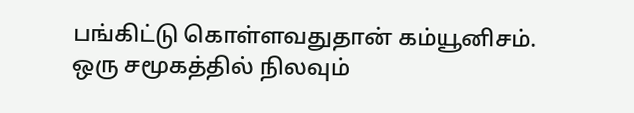பங்கிட்டு கொள்ளவதுதான் கம்யூனிசம். ஒரு சமூகத்தில் நிலவும்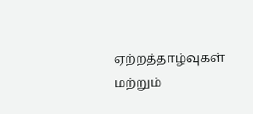ஏற்றத்தாழ்வுகள் மற்றும்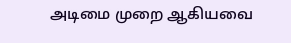அடிமை முறை ஆகியவை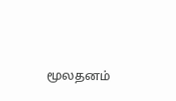மூலதனம்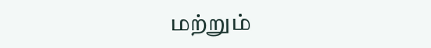மற்றும்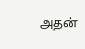அதன்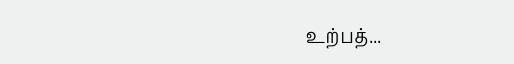உற்பத்...